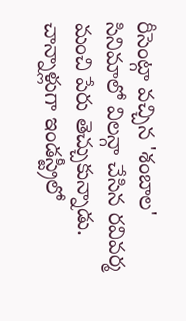రీసెంట్గా వచ్చిన 'శంబాల' సినిమాలో విలన్గా చేసిన రవివర్మ మంచి పేరు తెచ్చుకున్నాడు. చాన్నాళ్లుగా ఇండస్ట్రీలో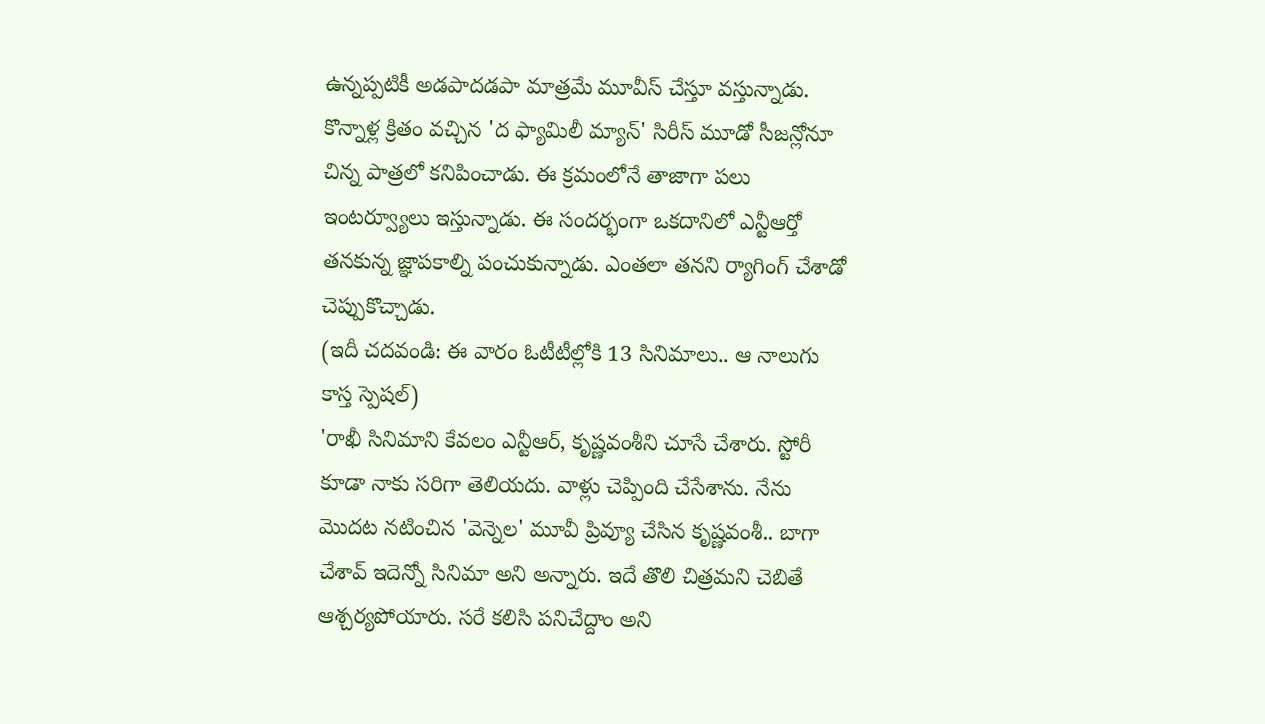ఉన్నప్పటికీ అడపాదడపా మాత్రమే మూవీస్ చేస్తూ వస్తున్నాడు. కొన్నాళ్ల క్రితం వచ్చిన 'ద ఫ్యామిలీ మ్యాన్' సిరీస్ మూడో సీజన్లోనూ చిన్న పాత్రలో కనిపించాడు. ఈ క్రమంలోనే తాజాగా పలు ఇంటర్వ్యూలు ఇస్తున్నాడు. ఈ సందర్భంగా ఒకదానిలో ఎన్టీఆర్తో తనకున్న జ్ఞాపకాల్ని పంచుకున్నాడు. ఎంతలా తనని ర్యాగింగ్ చేశాడో చెప్పుకొచ్చాడు.
(ఇదీ చదవండి: ఈ వారం ఓటీటీల్లోకి 13 సినిమాలు.. ఆ నాలుగు కాస్త స్పెషల్)
'రాఖీ సినిమాని కేవలం ఎన్టీఆర్, కృష్ణవంశీని చూసే చేశారు. స్టోరీ కూడా నాకు సరిగా తెలియదు. వాళ్లు చెప్పింది చేసేశాను. నేను మొదట నటించిన 'వెన్నెల' మూవీ ప్రివ్యూ చేసిన కృష్ణవంశీ.. బాగా చేశావ్ ఇదెన్నో సినిమా అని అన్నారు. ఇదే తొలి చిత్రమని చెబితే ఆశ్చర్యపోయారు. సరే కలిసి పనిచేద్దాం అని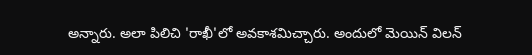అన్నారు. అలా పిలిచి 'రాఖీ'లో అవకాశమిచ్చారు. అందులో మెయిన్ విలన్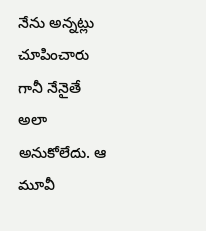నేను అన్నట్లు చూపించారు గానీ నేనైతే అలా అనుకోలేదు. ఆ మూవీ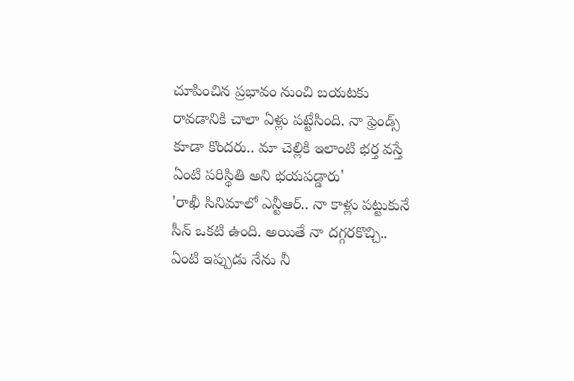చూపించిన ప్రభావం నుంచి బయటకు రావడానికి చాలా ఏళ్లు పట్టేసింది. నా ఫ్రెండ్స్ కూడా కొందరు.. మా చెల్లికి ఇలాంటి భర్త వస్తే ఏంటి పరిస్థితి అని భయపడ్డారు'
'రాఖీ సినిమాలో ఎన్టీఆర్.. నా కాళ్లు పట్టుకునే సీన్ ఒకటి ఉంది. అయితే నా దగ్గరకొచ్చి.. ఏంటి ఇప్పుడు నేను నీ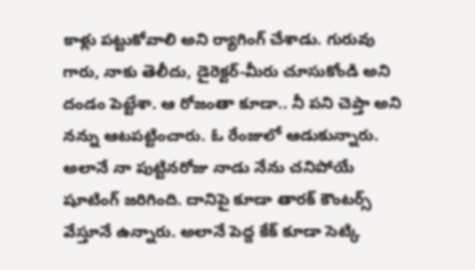కాళ్లు పట్టుకోవాలి అని ర్యాగింగ్ చేశాడు. గురువు గారు, నాకు తెలీదు, డైరెక్టర్-మీరు చూసుకోండి అని దండం పెట్టేశా. ఆ రోజంతా కూడా.. నీ పని చెప్తా అని నన్ను ఆటపట్టించారు. ఓ రేంజులో ఆడుకున్నారు. అలానే నా పుట్టినరోజు నాడు నేను చనిపోయే షూటింగ్ జరిగింది. దానిపై కూడా తారక్ కౌంటర్స్ వేస్తూనే ఉన్నారు. అలానే పెద్ద కేక్ కూడా సెట్కి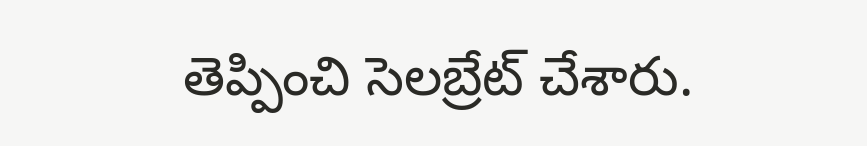తెప్పించి సెలబ్రేట్ చేశారు.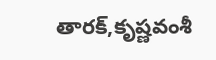తారక్,కృష్ణవంశీ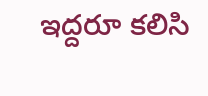ఇద్దరూ కలిసి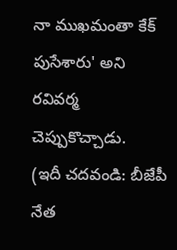నా ముఖమంతా కేక్ పుసేశారు' అని రవివర్మ చెప్పుకొచ్చాడు.
(ఇదీ చదవండి: బీజేపీ నేత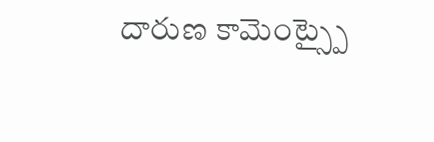దారుణ కామెంట్స్పై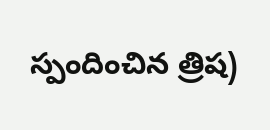స్పందించిన త్రిష)